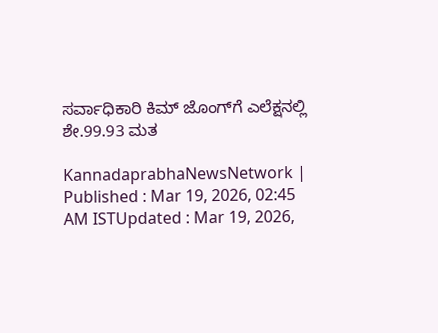ಸರ್ವಾಧಿಕಾರಿ ಕಿಮ್‌ ಜೊಂಗ್‌ಗೆ ಎಲೆಕ್ಷನಲ್ಲಿ ಶೇ.99.93 ಮತ

KannadaprabhaNewsNetwork |
Published : Mar 19, 2026, 02:45 AM ISTUpdated : Mar 19, 2026,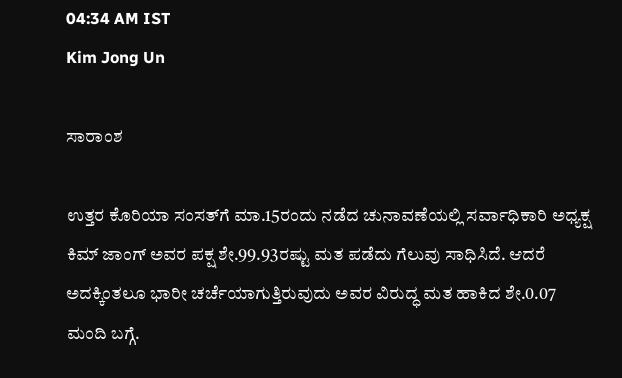04:34 AM IST
Kim Jong Un

ಸಾರಾಂಶ

ಉತ್ತರ ಕೊರಿಯಾ ಸಂಸತ್‌ಗೆ ಮಾ.15ರಂದು ನಡೆದ ಚುನಾವಣೆಯಲ್ಲಿ ಸರ್ವಾಧಿಕಾರಿ ಅಧ್ಯಕ್ಷ ಕಿಮ್‌ ಜಾಂಗ್‌ ಅವರ ಪಕ್ಷ ಶೇ.99.93ರಷ್ಟು ಮತ ಪಡೆದು ಗೆಲುವು ಸಾಧಿಸಿದೆ. ಆದರೆ ಅದಕ್ಕಿಂತಲೂ ಭಾರೀ ಚರ್ಚೆಯಾಗುತ್ತಿರುವುದು ಅವರ ವಿರುದ್ಧ ಮತ ಹಾಕಿದ ಶೇ.0.07 ಮಂದಿ ಬಗ್ಗೆ.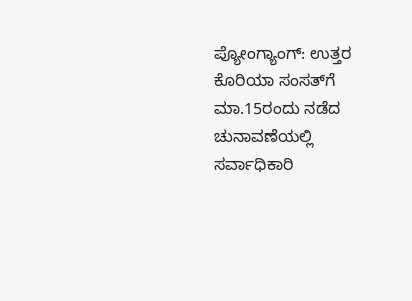ಪ್ಯೋಂಗ್ಯಾಂಗ್‌: ಉತ್ತರ ಕೊರಿಯಾ ಸಂಸತ್‌ಗೆ ಮಾ.15ರಂದು ನಡೆದ ಚುನಾವಣೆಯಲ್ಲಿ ಸರ್ವಾಧಿಕಾರಿ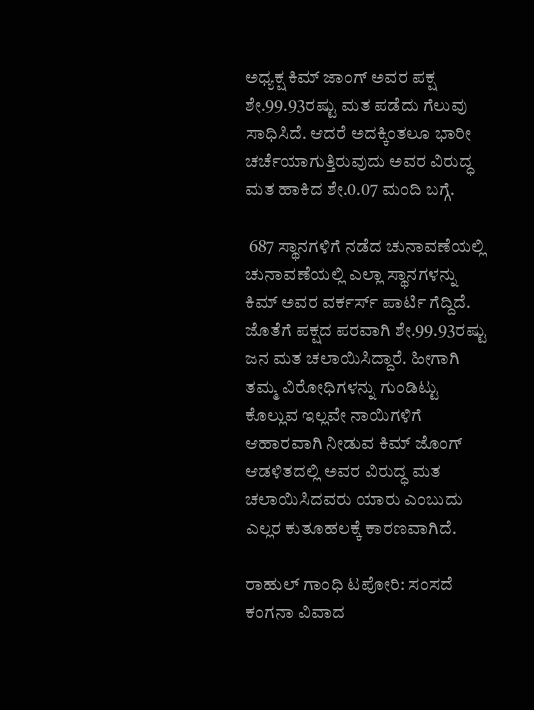ಅಧ್ಯಕ್ಷ ಕಿಮ್‌ ಜಾಂಗ್‌ ಅವರ ಪಕ್ಷ ಶೇ.99.93ರಷ್ಟು ಮತ ಪಡೆದು ಗೆಲುವು ಸಾಧಿಸಿದೆ. ಆದರೆ ಅದಕ್ಕಿಂತಲೂ ಭಾರೀ ಚರ್ಚೆಯಾಗುತ್ತಿರುವುದು ಅವರ ವಿರುದ್ಧ ಮತ ಹಾಕಿದ ಶೇ.0.07 ಮಂದಿ ಬಗ್ಗೆ.

 687 ಸ್ಥಾನಗಳಿಗೆ ನಡೆದ ಚುನಾವಣೆಯಲ್ಲಿ ಚುನಾವಣೆಯಲ್ಲಿ ಎಲ್ಲಾ ಸ್ಥಾನಗಳನ್ನು ಕಿಮ್‌ ಅವರ ವರ್ಕರ್ಸ್‌ ಪಾರ್ಟಿ ಗೆದ್ದಿದೆ. ಜೊತೆಗೆ ಪಕ್ಷದ ಪರವಾಗಿ ಶೇ.99.93ರಷ್ಟು ಜನ ಮತ ಚಲಾಯಿಸಿದ್ದಾರೆ. ಹೀಗಾಗಿ ತಮ್ಮ ವಿರೋಧಿಗಳನ್ನು ಗುಂಡಿಟ್ಟು ಕೊಲ್ಲುವ ಇಲ್ಲವೇ ನಾಯಿಗಳಿಗೆ ಆಹಾರವಾಗಿ ನೀಡುವ ಕಿಮ್‌ ಜೊಂಗ್‌ ಆಡಳಿತದಲ್ಲಿ ಅವರ ವಿರುದ್ಧ ಮತ ಚಲಾಯಿಸಿದವರು ಯಾರು ಎಂಬುದು ಎಲ್ಲರ ಕುತೂಹಲಕ್ಕೆ ಕಾರಣವಾಗಿದೆ.

ರಾಹುಲ್ ಗಾಂಧಿ ಟಪೋರಿ: ಸಂಸದೆ ಕಂಗನಾ ವಿವಾದ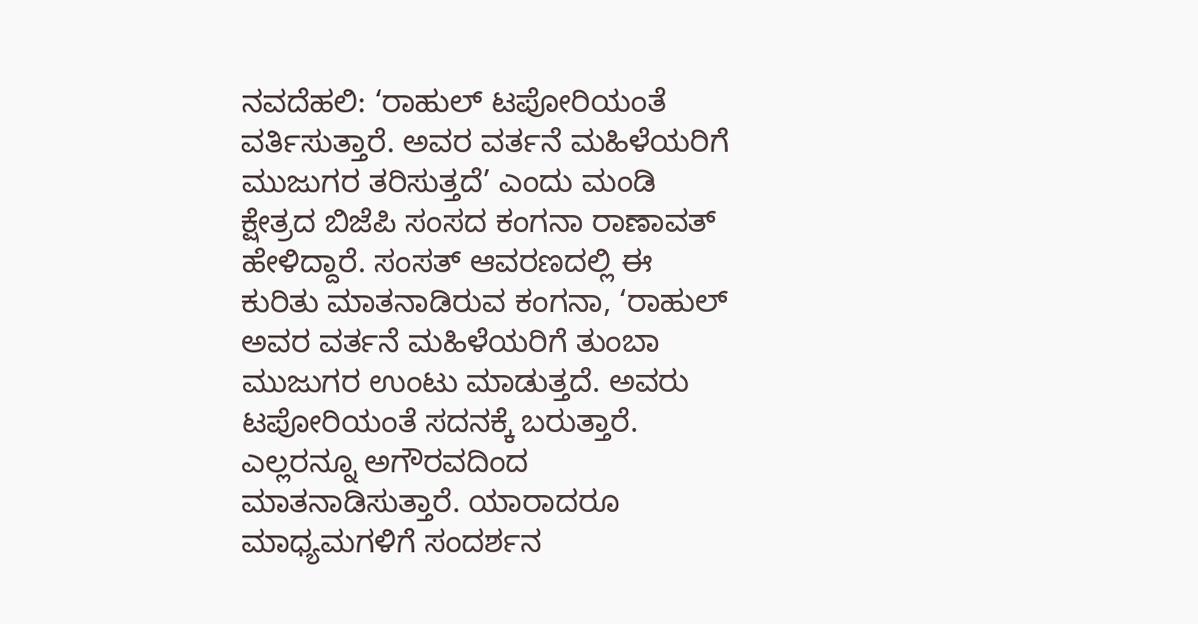ನವದೆಹಲಿ: ‘ರಾಹುಲ್ ಟಪೋರಿಯಂತೆ ವರ್ತಿಸುತ್ತಾರೆ. ಅವರ ವರ್ತನೆ ಮಹಿಳೆಯರಿಗೆ ಮುಜುಗರ ತರಿಸುತ್ತದೆ’ ಎಂದು ಮಂಡಿ ಕ್ಷೇತ್ರದ ಬಿಜೆಪಿ ಸಂಸದ ಕಂಗನಾ ರಾಣಾವತ್‌ ಹೇಳಿದ್ದಾರೆ. ಸಂಸತ್‌ ಆವರಣದಲ್ಲಿ ಈ ಕುರಿತು ಮಾತನಾಡಿರುವ ಕಂಗನಾ, ‘ರಾಹುಲ್‌ ಅವರ ವರ್ತನೆ ಮಹಿಳೆಯರಿಗೆ ತುಂಬಾ ಮುಜುಗರ ಉಂಟು ಮಾಡುತ್ತದೆ. ಅವರು ಟಪೋರಿಯಂತೆ ಸದನಕ್ಕೆ ಬರುತ್ತಾರೆ. ಎಲ್ಲರನ್ನೂ ಅಗೌರವದಿಂದ ಮಾತನಾಡಿಸುತ್ತಾರೆ. ಯಾರಾದರೂ ಮಾಧ್ಯಮಗಳಿಗೆ ಸಂದರ್ಶನ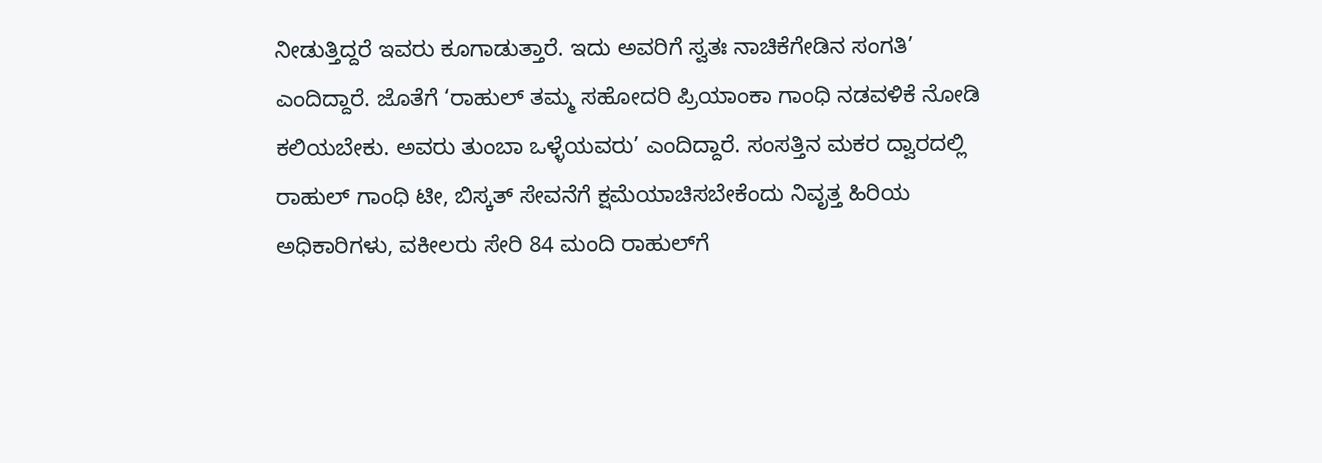ನೀಡುತ್ತಿದ್ದರೆ ಇವರು ಕೂಗಾಡುತ್ತಾರೆ. ಇದು ಅವರಿಗೆ ಸ್ವತಃ ನಾಚಿಕೆಗೇಡಿನ ಸಂಗತಿ’ ಎಂದಿದ್ದಾರೆ. ಜೊತೆಗೆ ‘ರಾಹುಲ್‌ ತಮ್ಮ ಸಹೋದರಿ ಪ್ರಿಯಾಂಕಾ ಗಾಂಧಿ ನಡವಳಿಕೆ ನೋಡಿ ಕಲಿಯಬೇಕು. ಅವರು ತುಂಬಾ ಒಳ್ಳೆಯವರು’ ಎಂದಿದ್ದಾರೆ. ಸಂಸತ್ತಿನ ಮಕರ ದ್ವಾರದಲ್ಲಿ ರಾಹುಲ್ ಗಾಂಧಿ ಟೀ, ಬಿಸ್ಕತ್‌ ಸೇವನೆಗೆ ಕ್ಷಮೆಯಾಚಿಸಬೇಕೆಂದು ನಿವೃತ್ತ ಹಿರಿಯ ಅಧಿಕಾರಿಗಳು, ವಕೀಲರು ಸೇರಿ 84 ಮಂದಿ ರಾಹುಲ್‌ಗೆ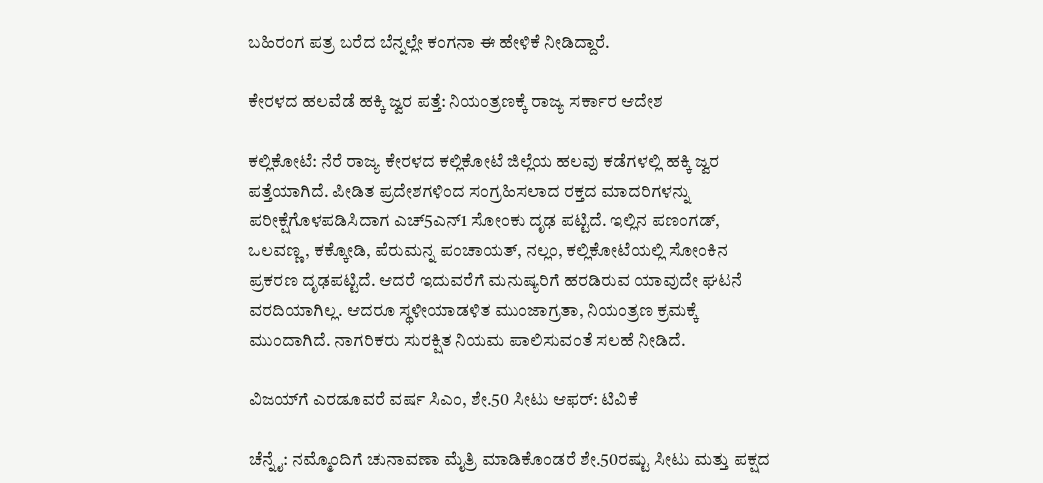ಬಹಿರಂಗ ಪತ್ರ ಬರೆದ ಬೆನ್ನಲ್ಲೇ ಕಂಗನಾ ಈ ಹೇಳಿಕೆ ನೀಡಿದ್ದಾರೆ.

ಕೇರಳದ ಹಲವೆಡೆ ಹಕ್ಕಿ ಜ್ವರ ಪತ್ತೆ: ನಿಯಂತ್ರಣಕ್ಕೆ ರಾಜ್ಯ ಸರ್ಕಾರ ಆದೇಶ

ಕಲ್ಲಿಕೋಟೆ: ನೆರೆ ರಾಜ್ಯ ಕೇರಳದ ಕಲ್ಲಿಕೋಟೆ ಜಿಲ್ಲೆಯ ಹಲವು ಕಡೆಗಳಲ್ಲಿ ಹಕ್ಕಿ ಜ್ವರ ಪತ್ತೆಯಾಗಿದೆ. ಪೀಡಿತ ಪ್ರದೇಶಗಳಿಂದ ಸಂಗ್ರಹಿಸಲಾದ ರಕ್ತದ ಮಾದರಿಗಳನ್ನು ಪರೀಕ್ಷೆಗೊಳಪಡಿಸಿದಾಗ ಎಚ್‌5ಎನ್‌1 ಸೋಂಕು ದೃಢ ಪಟ್ಟಿದೆ. ಇಲ್ಲಿನ ಪಣಂಗಡ್, ಒಲವಣ್ಣ, ಕಕ್ಕೋಡಿ, ಪೆರುಮನ್ನ ಪಂಚಾಯತ್‌, ನಲ್ಲಂ, ಕಲ್ಲಿಕೋಟೆಯಲ್ಲಿ ಸೋಂಕಿನ ಪ್ರಕರಣ ದೃಢಪಟ್ಟಿದೆ. ಆದರೆ ಇದುವರೆಗೆ ಮನುಷ್ಯರಿಗೆ ಹರಡಿರುವ ಯಾವುದೇ ಘಟನೆ ವರದಿಯಾಗಿಲ್ಲ. ಆದರೂ ಸ್ಥಳೀಯಾಡಳಿತ ಮುಂಜಾಗ್ರತಾ, ನಿಯಂತ್ರಣ ಕ್ರಮಕ್ಕೆ ಮುಂದಾಗಿದೆ. ನಾಗರಿಕರು ಸುರಕ್ಷಿತ ನಿಯಮ ಪಾಲಿಸುವಂತೆ ಸಲಹೆ ನೀಡಿದೆ.

ವಿಜಯ್‌ಗೆ ಎರಡೂವರೆ ವರ್ಷ ಸಿಎಂ, ಶೇ.50 ಸೀಟು ಆಫರ್‌: ಟಿವಿಕೆ

ಚೆನ್ನೈ: ನಮ್ಮೊಂದಿಗೆ ಚುನಾವಣಾ ಮೈತ್ರಿ ಮಾಡಿಕೊಂಡರೆ ಶೇ.50ರಷ್ಟು ಸೀಟು ಮತ್ತು ಪಕ್ಷದ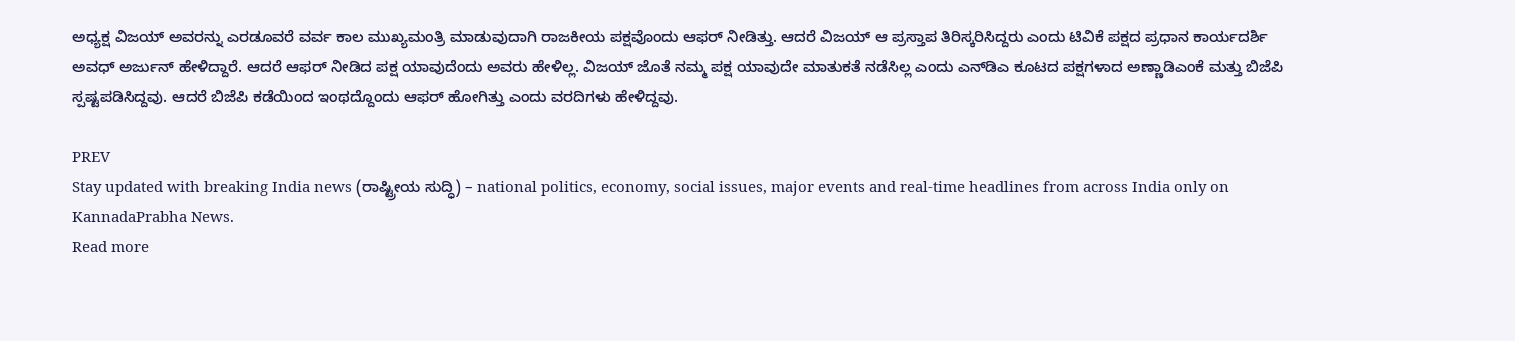ಅಧ್ಯಕ್ಷ ವಿಜಯ್‌ ಅವರನ್ನು ಎರಡೂವರೆ ವರ್ವ ಕಾಲ ಮುಖ್ಯಮಂತ್ರಿ ಮಾಡುವುದಾಗಿ ರಾಜಕೀಯ ಪಕ್ಷವೊಂದು ಆಫರ್‌ ನೀಡಿತ್ತು. ಆದರೆ ವಿಜಯ್‌ ಆ ಪ್ರಸ್ತಾಪ ತಿರಿಸ್ಕರಿಸಿದ್ದರು ಎಂದು ಟಿವಿಕೆ ಪಕ್ಷದ ಪ್ರಧಾನ ಕಾರ್ಯದರ್ಶಿ ಅವಧ್‌ ಅರ್ಜುನ್‌ ಹೇಳಿದ್ದಾರೆ. ಆದರೆ ಆಫರ್‌ ನೀಡಿದ ಪಕ್ಷ ಯಾವುದೆಂದು ಅವರು ಹೇಳಿಲ್ಲ. ವಿಜಯ್‌ ಜೊತೆ ನಮ್ಮ ಪಕ್ಷ ಯಾವುದೇ ಮಾತುಕತೆ ನಡೆಸಿಲ್ಲ ಎಂದು ಎನ್‌ಡಿಎ ಕೂಟದ ಪಕ್ಷಗಳಾದ ಅಣ್ಣಾಡಿಎಂಕೆ ಮತ್ತು ಬಿಜೆಪಿ ಸ್ಪಷ್ಟಪಡಿಸಿದ್ದವು. ಆದರೆ ಬಿಜೆಪಿ ಕಡೆಯಿಂದ ಇಂಥದ್ದೊಂದು ಆಫರ್‌ ಹೋಗಿತ್ತು ಎಂದು ವರದಿಗಳು ಹೇಳಿದ್ದವು.

PREV
Stay updated with breaking India news (ರಾಷ್ಟ್ರೀಯ ಸುದ್ಧಿ) – national politics, economy, social issues, major events and real‑time headlines from across India only on KannadaPrabha News.
Read more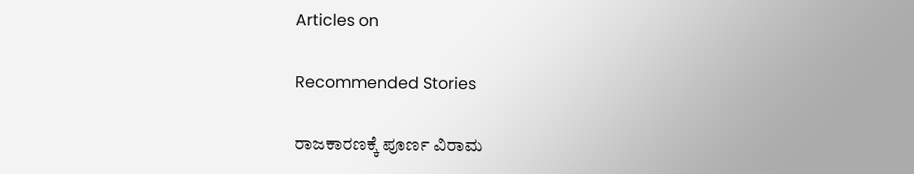Articles on

Recommended Stories

ರಾಜಕಾರಣಕ್ಕೆ ಪೂರ್ಣ ವಿರಾಮ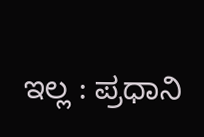ಇಲ್ಲ : ಪ್ರಧಾನಿ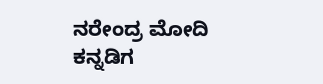ನರೇಂದ್ರ ಮೋದಿ
ಕನ್ನಡಿಗ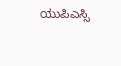ಯುಪಿಎಸ್ಸಿ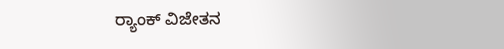ರ್‍ಯಾಂಕ್‌ ವಿಜೇತನ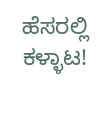ಹೆಸರಲ್ಲಿ ಕಳ್ಳಾಟ!